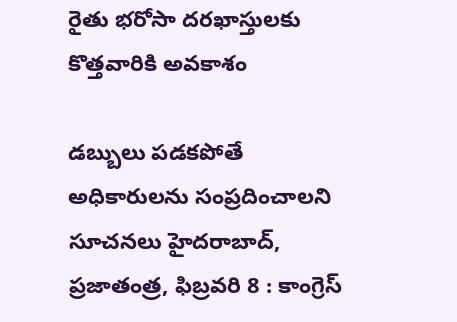రైతు భరోసా దరఖాస్తులకు కొత్తవారికి అవకాశం

డబ్బులు పడకపోతే అధికారులను సంప్రదించాలని సూచనలు హైదరాబాద్, ప్రజాతంత్ర, ఫిబ్రవరి 8 : కాంగ్రెస్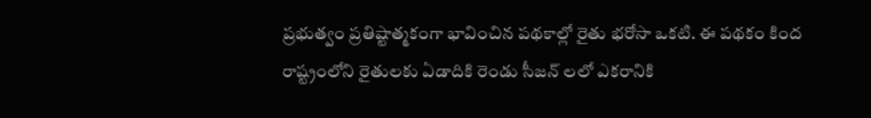ప్రభుత్వం ప్రతిష్టాత్మకంగా భావించిన పథకాల్లో రైతు భరోసా ఒకటి. ఈ పథకం కింద రాష్ట్రంలోని రైతులకు ఏడాదికి రెండు సీజన్ లలో ఎకరానికి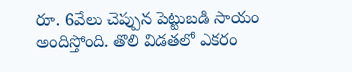రూ. 6వేలు చెప్పున పెట్టుబడి సాయం అందిస్తోంది. తొలి విడతలో ఎకరం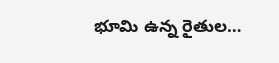భూమి ఉన్న రైతుల…